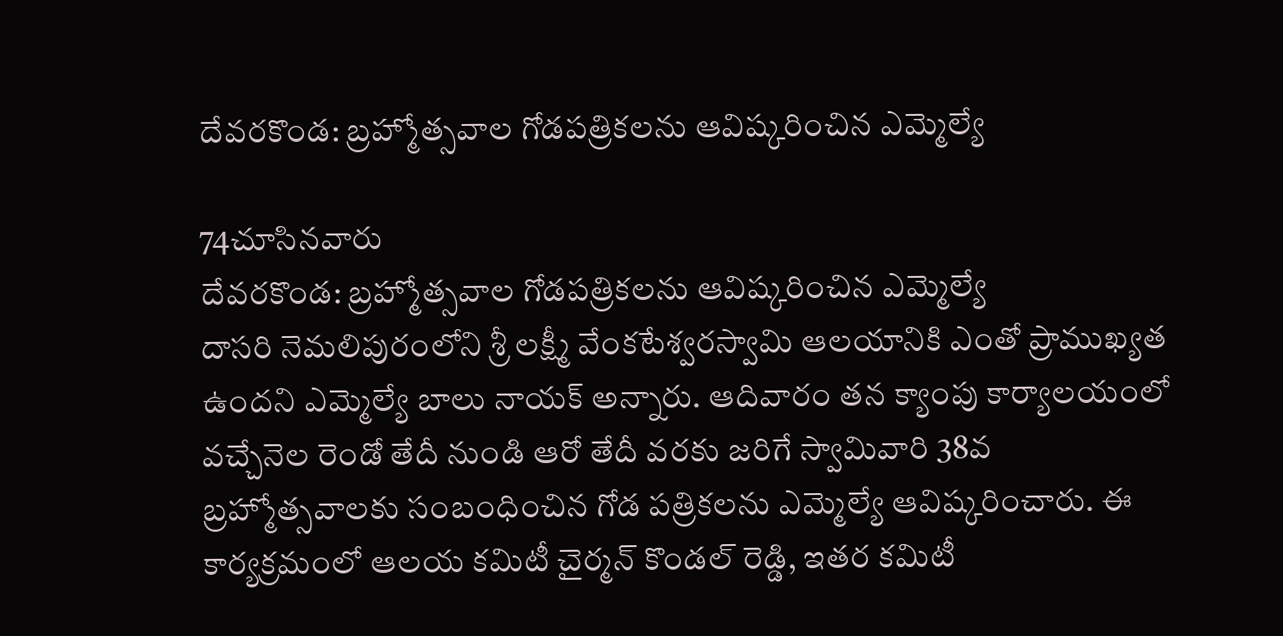దేవరకొండ: బ్రహ్మోత్సవాల గోడపత్రికలను ఆవిష్కరించిన ఎమ్మెల్యే

74చూసినవారు
దేవరకొండ: బ్రహ్మోత్సవాల గోడపత్రికలను ఆవిష్కరించిన ఎమ్మెల్యే
దాసరి నెమలిపురంలోని శ్రీ లక్ష్మీ వేంకటేశ్వరస్వామి ఆలయానికి ఎంతో ప్రాముఖ్యత ఉందని ఎమ్మెల్యే బాలు నాయక్ అన్నారు. ఆదివారం తన క్యాంపు కార్యాలయంలో వచ్చేనెల రెండో తేదీ నుండి ఆరో తేదీ వరకు జరిగే స్వామివారి 38వ బ్రహ్మోత్సవాలకు సంబంధించిన గోడ పత్రికలను ఎమ్మెల్యే ఆవిష్కరించారు. ఈ కార్యక్రమంలో ఆలయ కమిటీ చైర్మన్ కొండల్ రెడ్డి, ఇతర కమిటీ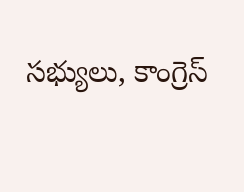సభ్యులు, కాంగ్రెస్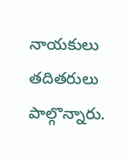నాయకులు తదితరులు పాల్గొన్నారు.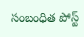సంబంధిత పోస్ట్